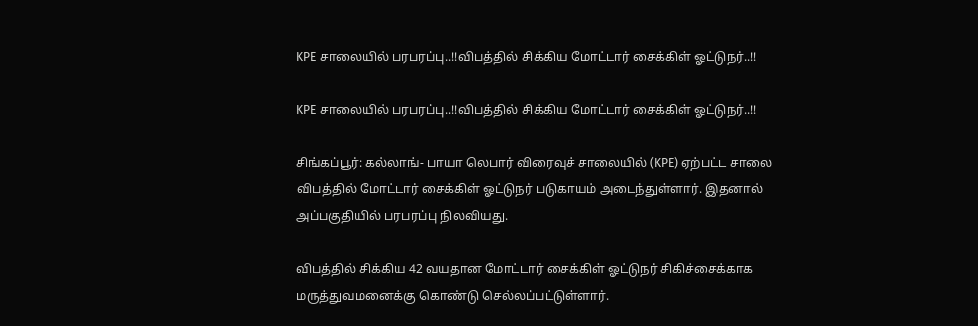KPE சாலையில் பரபரப்பு..!!விபத்தில் சிக்கிய மோட்டார் சைக்கிள் ஓட்டுநர்..!!

KPE சாலையில் பரபரப்பு..!!விபத்தில் சிக்கிய மோட்டார் சைக்கிள் ஓட்டுநர்..!!

சிங்கப்பூர்: கல்லாங்- பாயா லெபார் விரைவுச் சாலையில் (KPE) ஏற்பட்ட சாலை விபத்தில் மோட்டார் சைக்கிள் ஓட்டுநர் படுகாயம் அடைந்துள்ளார். இதனால் அப்பகுதியில் பரபரப்பு நிலவியது.

விபத்தில் சிக்கிய 42 வயதான மோட்டார் சைக்கிள் ஓட்டுநர் சிகிச்சைக்காக மருத்துவமனைக்கு கொண்டு செல்லப்பட்டுள்ளார்.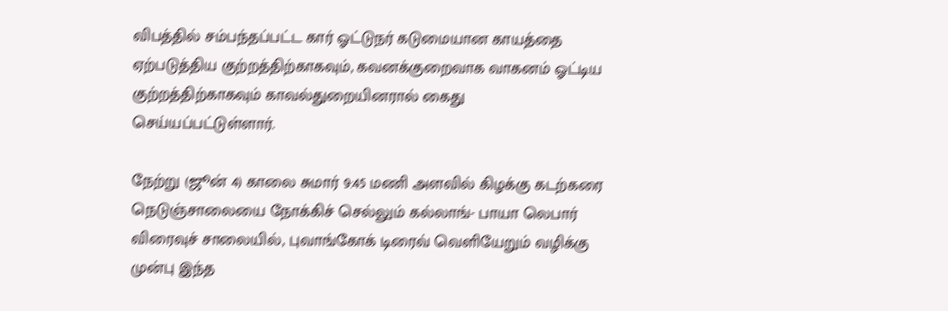விபத்தில் சம்பந்தப்பட்ட கார் ஓட்டுநர் கடுமையான காயத்தை ஏற்படுத்திய குற்றத்திற்காகவும், கவனக்குறைவாக வாகனம் ஓட்டிய குற்றத்திற்காகவும் காவல்துறையினரால் கைது செய்யப்பட்டுள்ளார்.

நேற்று (ஜூன் 4) காலை சுமார் 9:45 மணி அளவில் கிழக்கு கடற்கரை நெடுஞ்சாலையை நோக்கிச் செல்லும் கல்லாங்- பாயா லெபார் விரைவுச் சாலையில், புவாங்கோக் டிரைவ் வெளியேறும் வழிக்கு முன்பு இந்த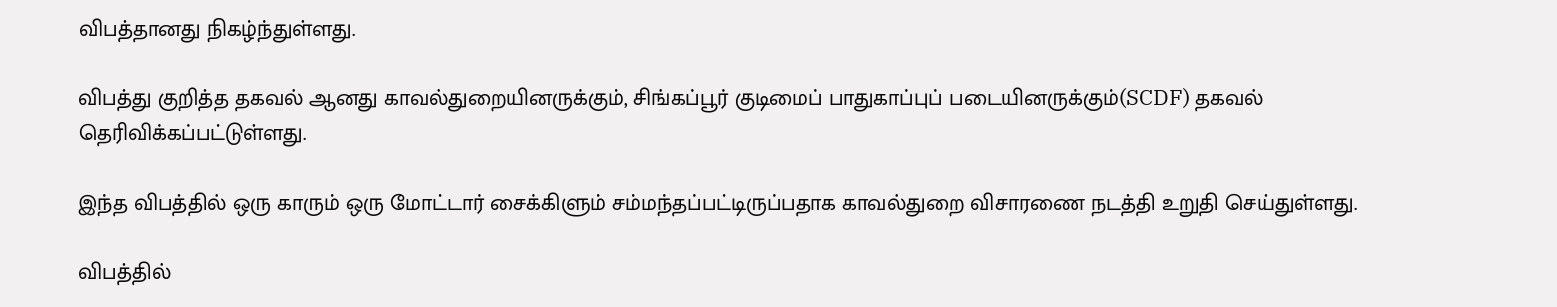விபத்தானது நிகழ்ந்துள்ளது.

விபத்து குறித்த தகவல் ஆனது காவல்துறையினருக்கும், சிங்கப்பூர் குடிமைப் பாதுகாப்புப் படையினருக்கும்(SCDF) தகவல் தெரிவிக்கப்பட்டுள்ளது.

இந்த விபத்தில் ஒரு காரும் ஒரு மோட்டார் சைக்கிளும் சம்மந்தப்பட்டிருப்பதாக காவல்துறை விசாரணை நடத்தி உறுதி செய்துள்ளது.

விபத்தில்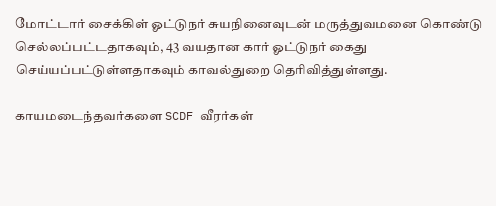மோட்டார் சைக்கிள் ஓட்டுநர் சுயநினைவுடன் மருத்துவமனை கொண்டு செல்லப்பட்டதாகவும், 43 வயதான கார் ஓட்டுநர் கைது செய்யப்பட்டுள்ளதாகவும் காவல்துறை தெரிவித்துள்ளது.

காயமடைந்தவர்களை SCDF வீரர்கள்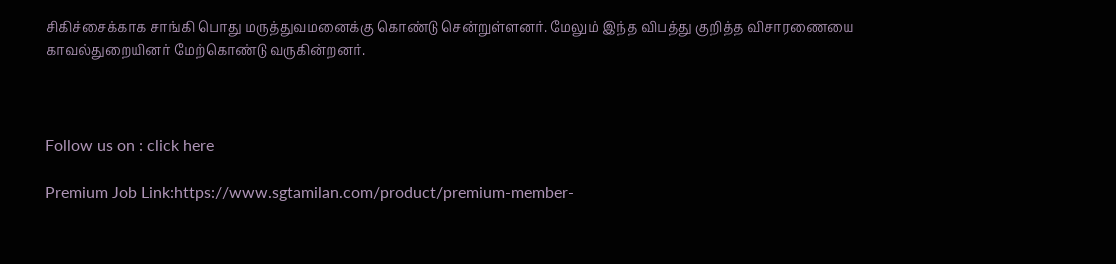சிகிச்சைக்காக சாங்கி பொது மருத்துவமனைக்கு கொண்டு சென்றுள்ளனர். மேலும் இந்த விபத்து குறித்த விசாரணையை காவல்துறையினர் மேற்கொண்டு வருகின்றனர்.



Follow us on : click here

Premium Job Link:https://www.sgtamilan.com/product/premium-member-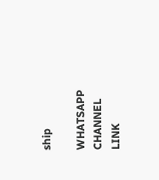ship

WHATSAPP CHANNEL LINK